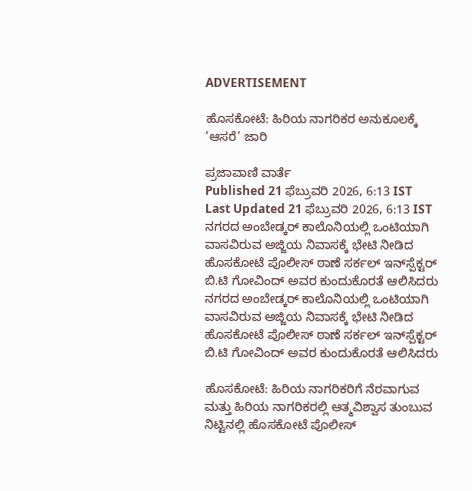ADVERTISEMENT

ಹೊಸಕೋಟೆ: ಹಿರಿಯ ನಾಗರಿಕರ ಅನುಕೂಲಕ್ಕೆ ‘ಆಸರೆ’ ಜಾರಿ

ಪ್ರಜಾವಾಣಿ ವಾರ್ತೆ
Published 21 ಫೆಬ್ರುವರಿ 2026, 6:13 IST
Last Updated 21 ಫೆಬ್ರುವರಿ 2026, 6:13 IST
ನಗರದ ಅಂಬೇಡ್ಕರ್ ಕಾಲೊನಿಯಲ್ಲಿ ಒಂಟಿಯಾಗಿ ವಾಸವಿರುವ ಅಜ್ಜಿಯ ನಿವಾಸಕ್ಕೆ ಭೇಟಿ ನೀಡಿದ ಹೊಸಕೋಟೆ ಪೊಲೀಸ್ ಠಾಣೆ ಸರ್ಕಲ್ ಇನ್‌ಸ್ಪೆಕ್ಟರ್ ಬಿ.ಟಿ ಗೋವಿಂದ್ ಅವರ ಕುಂದುಕೊರತೆ ಆಲಿಸಿದರು
ನಗರದ ಅಂಬೇಡ್ಕರ್ ಕಾಲೊನಿಯಲ್ಲಿ ಒಂಟಿಯಾಗಿ ವಾಸವಿರುವ ಅಜ್ಜಿಯ ನಿವಾಸಕ್ಕೆ ಭೇಟಿ ನೀಡಿದ ಹೊಸಕೋಟೆ ಪೊಲೀಸ್ ಠಾಣೆ ಸರ್ಕಲ್ ಇನ್‌ಸ್ಪೆಕ್ಟರ್ ಬಿ.ಟಿ ಗೋವಿಂದ್ ಅವರ ಕುಂದುಕೊರತೆ ಆಲಿಸಿದರು

ಹೊಸಕೋಟೆ: ಹಿರಿಯ ನಾಗರಿಕರಿಗೆ ನೆರವಾಗುವ ಮತ್ತು ಹಿರಿಯ ನಾಗರಿಕರಲ್ಲಿ ಆತ್ಮವಿಶ್ವಾಸ ತುಂಬುವ ನಿಟ್ಟಿನಲ್ಲಿ ಹೊಸಕೋಟೆ ಪೊಲೀಸ್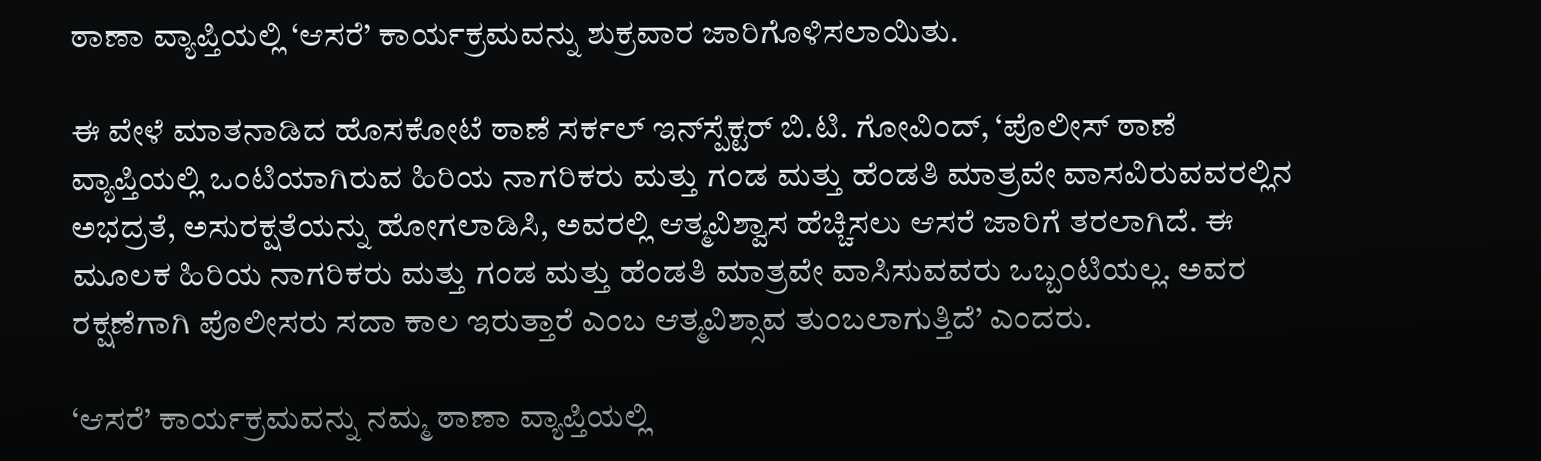ಠಾಣಾ ವ್ಯಾಪ್ತಿಯಲ್ಲಿ ‘ಆಸರೆ’ ಕಾರ್ಯಕ್ರಮವನ್ನು ಶುಕ್ರವಾರ ಜಾರಿಗೊಳಿಸಲಾಯಿತು.

ಈ ವೇಳೆ ಮಾತನಾಡಿದ ಹೊಸಕೋಟೆ ಠಾಣೆ ಸರ್ಕಲ್ ಇನ್‌ಸ್ಪೆಕ್ಟರ್ ಬಿ.ಟಿ. ಗೋವಿಂದ್, ‘ಪೊಲೀಸ್ ಠಾಣೆ ವ್ಯಾಪ್ತಿಯಲ್ಲಿ ಒಂಟಿಯಾಗಿರುವ ಹಿರಿಯ ನಾಗರಿಕರು ಮತ್ತು ಗಂಡ ಮತ್ತು ಹೆಂಡತಿ ಮಾತ್ರವೇ ವಾಸವಿರುವವರಲ್ಲಿನ ಅಭದ್ರತೆ, ಅಸುರಕ್ಷತೆಯನ್ನು ಹೋಗಲಾಡಿಸಿ, ಅವರಲ್ಲಿ ಆತ್ಮವಿಶ್ವಾಸ ಹೆಚ್ಚಿಸಲು ಆಸರೆ ಜಾರಿಗೆ ತರಲಾಗಿದೆ. ಈ ಮೂಲಕ ಹಿರಿಯ ನಾಗರಿಕರು ಮತ್ತು ಗಂಡ ಮತ್ತು ಹೆಂಡತಿ ಮಾತ್ರವೇ ವಾಸಿಸುವವರು ಒಬ್ಬಂಟಿಯಲ್ಲ. ಅವರ ರಕ್ಷಣೆಗಾಗಿ ಪೊಲೀಸರು ಸದಾ ಕಾಲ ಇರುತ್ತಾರೆ ಎಂಬ ಆತ್ಮವಿಶ್ಸಾವ ತುಂಬಲಾಗುತ್ತಿದೆ’ ಎಂದರು.

‘ಆಸರೆ’ ಕಾರ್ಯಕ್ರಮವನ್ನು ನಮ್ಮ ಠಾಣಾ ವ್ಯಾಪ್ತಿಯಲ್ಲಿ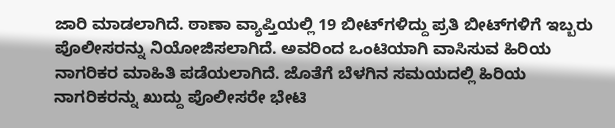ಜಾರಿ ಮಾಡಲಾಗಿದೆ. ಠಾಣಾ ವ್ಯಾಪ್ತಿಯಲ್ಲಿ 19 ಬೀಟ್‌ಗಳಿದ್ದು ಪ್ರತಿ ಬೀಟ್‌ಗಳಿಗೆ ಇಬ್ಬರು ಪೊಲೀಸರನ್ನು ನಿಯೋಜಿಸಲಾಗಿದೆ. ಅವರಿಂದ ಒಂಟಿಯಾಗಿ ವಾಸಿಸುವ ಹಿರಿಯ ನಾಗರಿಕರ ಮಾಹಿತಿ ಪಡೆಯಲಾಗಿದೆ. ಜೊತೆಗೆ ಬೆಳಗಿನ ಸಮಯದಲ್ಲಿ ಹಿರಿಯ ನಾಗರಿಕರನ್ನು ಖುದ್ದು ಪೊಲೀಸರೇ ಭೇಟಿ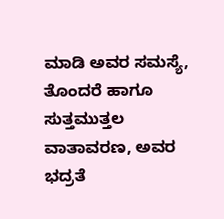ಮಾಡಿ ಅವರ ಸಮಸ್ಯೆ, ತೊಂದರೆ ಹಾಗೂ ಸುತ್ತಮುತ್ತಲ ವಾತಾವರಣ, ಅವರ ಭದ್ರತೆ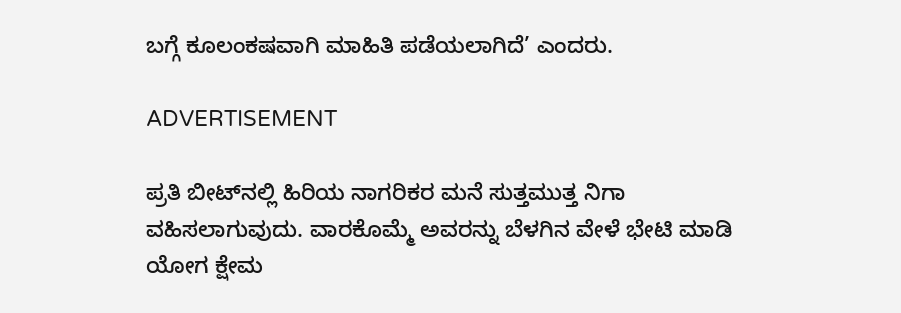ಬಗ್ಗೆ ಕೂಲಂಕಷವಾಗಿ ಮಾಹಿತಿ ಪಡೆಯಲಾಗಿದೆ’ ಎಂದರು.

ADVERTISEMENT

ಪ್ರತಿ ಬೀಟ್‌ನಲ್ಲಿ ಹಿರಿಯ ನಾಗರಿಕರ ಮನೆ ಸುತ್ತಮುತ್ತ ನಿಗಾ ವಹಿಸಲಾಗುವುದು. ವಾರಕೊಮ್ಮೆ ಅವರನ್ನು ಬೆಳಗಿನ ವೇಳೆ ಭೇಟಿ ಮಾಡಿ ಯೋಗ ಕ್ಷೇಮ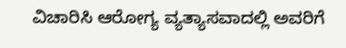ವಿಚಾರಿಸಿ ಆರೋಗ್ಯ ವ್ಯತ್ಯಾಸವಾದಲ್ಲಿ ಅವರಿಗೆ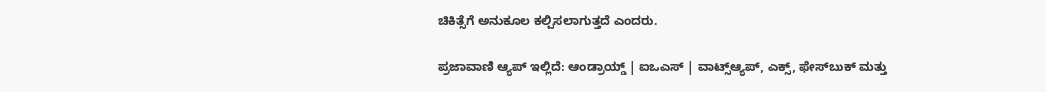ಚಿಕಿತ್ಸೆಗೆ ಅನುಕೂಲ ಕಲ್ಪಿಸಲಾಗುತ್ತದೆ ಎಂದರು.

ಪ್ರಜಾವಾಣಿ ಆ್ಯಪ್ ಇಲ್ಲಿದೆ: ಆಂಡ್ರಾಯ್ಡ್ | ಐಒಎಸ್ | ವಾಟ್ಸ್ಆ್ಯಪ್, ಎಕ್ಸ್, ಫೇಸ್‌ಬುಕ್ ಮತ್ತು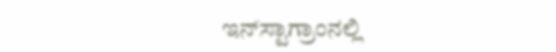ಇನ್‌ಸ್ಟಾಗ್ರಾಂನಲ್ಲಿ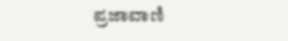ಪ್ರಜಾವಾಣಿ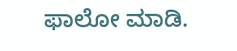ಫಾಲೋ ಮಾಡಿ.